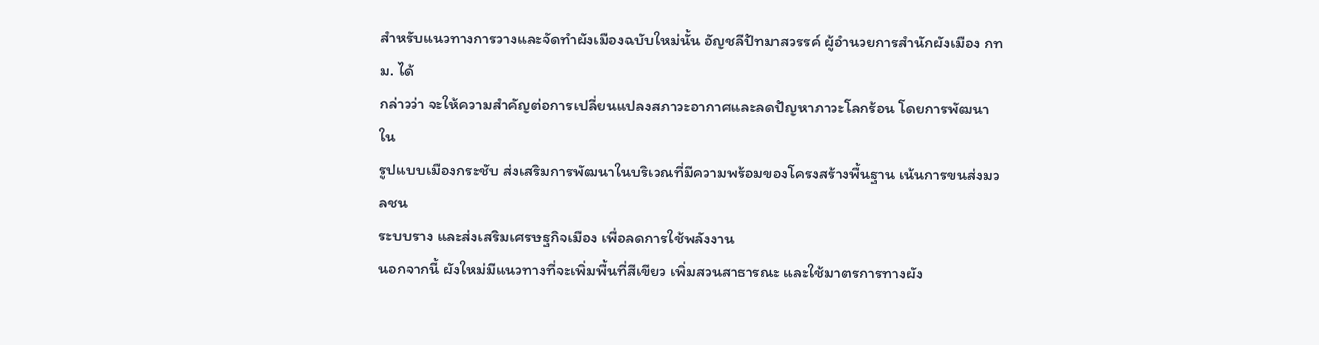สำหรับแนวทางการวางและจัดทำผังเมืองฉบับใหม่นั้น อัญชลีปัทมาสวรรค์ ผู้อำนวยการสำนักผังเมือง กทม. ได้
กล่าวว่า จะให้ความสำคัญต่อการเปลี่ยนแปลงสภาวะอากาศและลดปัญหาภาวะโลกร้อน โดยการพัฒนาใน
รูปแบบเมืองกระชับ ส่งเสริมการพัฒนาในบริเวณที่มีความพร้อมของโครงสร้างพื้นฐาน เน้นการขนส่งมวลชน
ระบบราง และส่งเสริมเศรษฐกิจเมือง เพื่อลดการใช้พลังงาน
นอกจากนี้ ผังใหม่มีแนวทางที่จะเพิ่มพื้นที่สีเขียว เพิ่มสวนสาธารณะ และใช้มาตรการทางผัง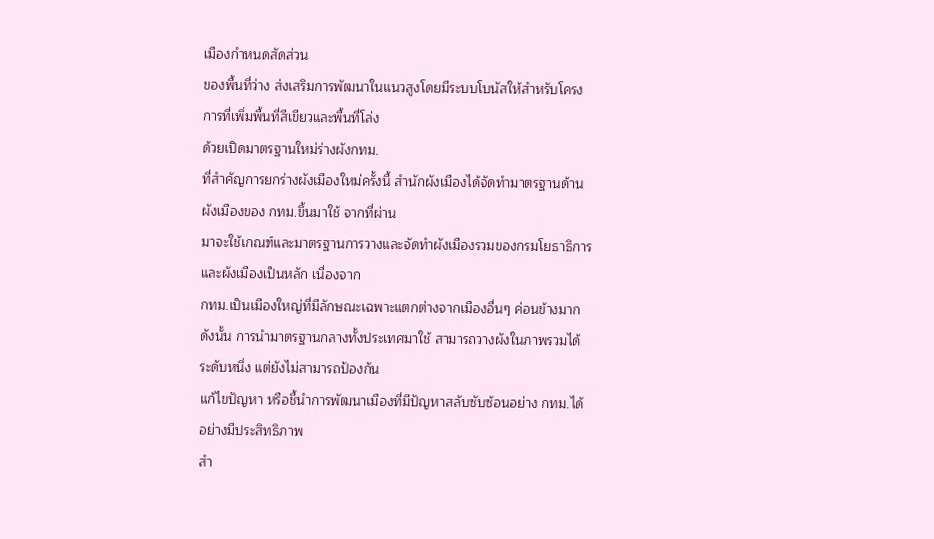เมืองกำหนดสัดส่วน
ของพื้นที่ว่าง ส่งเสริมการพัฒนาในแนวสูงโดยมีระบบโบนัสให้สำหรับโครงการที่เพิ่มพื้นที่สีเขียวและพื้นที่โล่ง
ด้วยเปิดมาตรฐานใหม่ร่างผังกทม.
ที่สำคัญการยกร่างผังเมืองใหม่ครั้งนี้ สำนักผังเมืองได้จัดทำมาตรฐานด้านผังเมืองของ กทม.ขึ้นมาใช้ จากที่ผ่าน
มาจะใช้เกณฑ์และมาตรฐานการวางและจัดทำผังเมืองรวมของกรมโยธาธิการและผังเมืองเป็นหลัก เนื่องจาก
กทม.เป็นเมืองใหญ่ที่มีลักษณะเฉพาะแตกต่างจากเมืองอื่นๆ ค่อนข้างมาก
ดังนั้น การนำมาตรฐานกลางทั้งประเทศมาใช้ สามารถวางผังในภาพรวมได้ระดับหนึ่ง แต่ยังไม่สามารถป้องกัน
แก้ไขปัญหา หรือชี้นำการพัฒนาเมืองที่มีปัญหาสลับซับซ้อนอย่าง กทม.ได้อย่างมีประสิทธิภาพ
สำ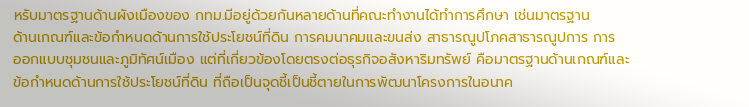หรับมาตรฐานด้านผังเมืองของ กทม.มีอยู่ด้วยกันหลายด้านที่คณะทำงานได้ทำการศึกษา เช่นมาตรฐาน
ด้านเกณฑ์และข้อกำหนดด้านการใช้ประโยชน์ที่ดิน การคมนาคมและขนส่ง สาธารณูปโภคสาธารณูปการ การ
ออกแบบชุมชนและภูมิทัศน์เมือง แต่ที่เกี่ยวข้องโดยตรงต่อธุรกิจอสังหาริมทรัพย์ คือมาตรฐานด้านเกณฑ์และ
ข้อกำหนดด้านการใช้ประโยชน์ที่ดิน ที่ถือเป็นจุดชี้เป็นชี้ตายในการพัฒนาโครงการในอนาค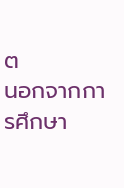ต
นอกจากการศึกษา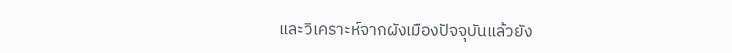และวิเคราะห์จากผังเมืองปัจจุบันแล้วยัง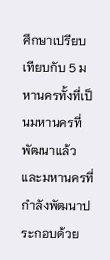ศึกษาเปรียบเทียบกับ 5 มหานครทั้งที่เป็นมหานครที่
พัฒนาแล้วและมหานครที่กำลังพัฒนาประกอบด้วย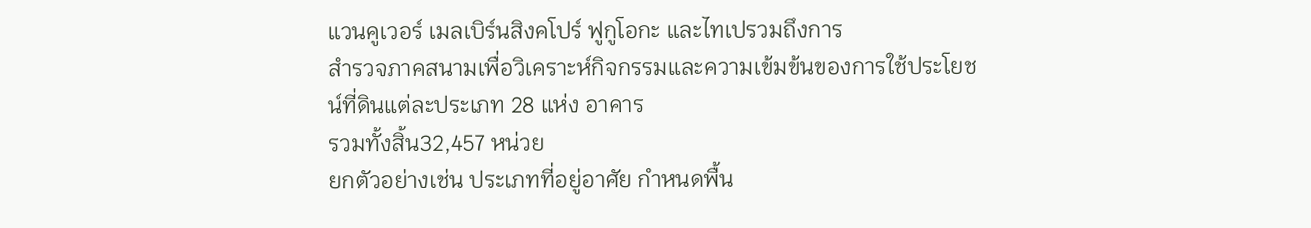แวนคูเวอร์ เมลเบิร์นสิงคโปร์ ฟูกูโอกะ และไทเปรวมถึงการ
สำรวจภาคสนามเพื่อวิเคราะห์กิจกรรมและความเข้มข้นของการใช้ประโยชน์ที่ดินแต่ละประเภท 28 แห่ง อาคาร
รวมทั้งสิ้น32,457 หน่วย
ยกตัวอย่างเช่น ประเภทที่อยู่อาศัย กำหนดพื้น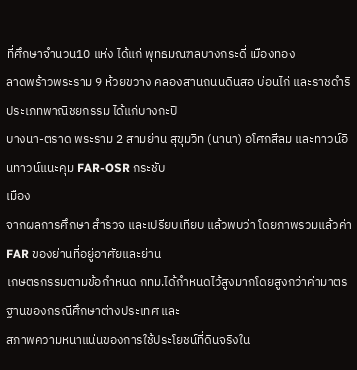ที่ศึกษาจำนวน10 แห่ง ได้แก่ พุทธมณฑลบางกระดี่ เมืองทอง
ลาดพร้าวพระราม 9 ห้วยขวาง คลองสานถนนดินสอ บ่อนไก่ และราชดำริประเภทพาณิชยกรรม ได้แก่บางกะปิ
บางนา-ตราด พระราม 2 สามย่าน สุขุมวิท (นานา) อโศกสีลม และทาวน์อินทาวน์แนะคุม FAR-OSR กระชับ
เมือง
จากผลการศึกษา สำรวจ และเปรียบเทียบ แล้วพบว่า โดยภาพรวมแล้วค่า FAR ของย่านที่อยู่อาศัยและย่าน
เกษตรกรรมตามข้อกำหนด กทม.ได้กำหนดไว้สูงมากโดยสูงกว่าค่ามาตรฐานของกรณีศึกษาต่างประเทศ และ
สภาพความหนาแน่นของการใช้ประโยชน์ที่ดินจริงใน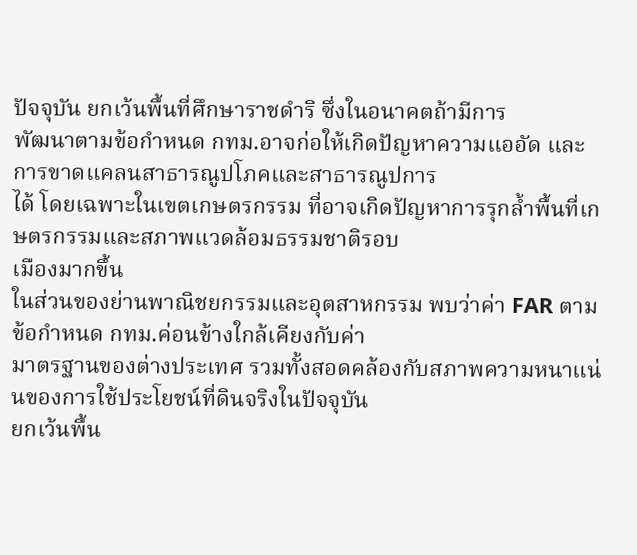ปัจจุบัน ยกเว้นพื้นที่ศึกษาราชดำริ ซึ่งในอนาคตถ้ามีการ
พัฒนาตามข้อกำหนด กทม.อาจก่อให้เกิดปัญหาความแออัด และการขาดแคลนสาธารณูปโภคและสาธารณูปการ
ได้ โดยเฉพาะในเขตเกษตรกรรม ที่อาจเกิดปัญหาการรุกล้ำพื้นที่เกษตรกรรมและสภาพแวดล้อมธรรมชาติรอบ
เมืองมากขึ้น
ในส่วนของย่านพาณิชยกรรมและอุตสาหกรรม พบว่าค่า FAR ตามข้อกำหนด กทม.ค่อนข้างใกล้เคียงกับค่า
มาตรฐานของต่างประเทศ รวมทั้งสอดคล้องกับสภาพความหนาแน่นของการใช้ประโยชน์ที่ดินจริงในปัจจุบัน
ยกเว้นพื้น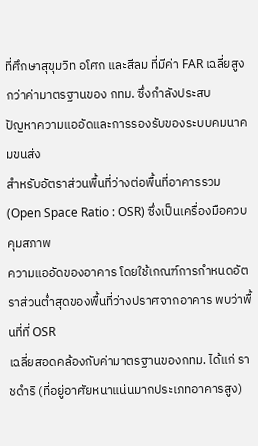ที่ศึกษาสุขุมวิท อโศก และสีลม ที่มีค่า FAR เฉลี่ยสูงกว่าค่ามาตรฐานของ กทม. ซึ่งกำลังประสบ
ปัญหาความแออัดและการรองรับของระบบคมนาคมขนส่ง
สำหรับอัตราส่วนพื้นที่ว่างต่อพื้นที่อาคารรวม (Open Space Ratio : OSR) ซึ่งเป็นเครื่องมือควบคุมสภาพ
ความแออัดของอาคาร โดยใช้เกณฑ์การกำหนดอัตราส่วนต่ำสุดของพื้นที่ว่างปราศจากอาคาร พบว่าพื้นที่ที่ OSR
เฉลี่ยสอดคล้องกับค่ามาตรฐานของกทม. ได้แก่ ราชดำริ (ที่อยู่อาศัยหนาแน่นมากประเภทอาคารสูง)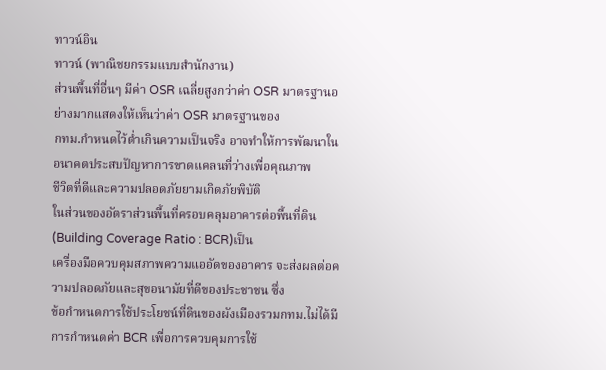ทาวน์อิน
ทาวน์ (พาณิชยกรรมแบบสำนักงาน)
ส่วนพื้นที่อื่นๆ มีค่า OSR เฉลี่ยสูงกว่าค่า OSR มาตรฐานอย่างมากแสดงให้เห็นว่าค่า OSR มาตรฐานของ
กทม.กำหนดไว้ต่ำเกินความเป็นจริง อาจทำให้การพัฒนาในอนาคตประสบปัญหาการขาดแคลนที่ว่างเพื่อคุณภาพ
ชีวิตที่ดีและความปลอดภัยยามเกิดภัยพิบัติ
ในส่วนของอัตราส่วนพื้นที่ครอบคลุมอาคารต่อพื้นที่ดิน(Building Coverage Ratio : BCR)เป็น
เครื่องมือควบคุมสภาพความแออัดของอาคาร จะส่งผลต่อความปลอดภัยและสุขอนามัยที่ดีของประชาชน ซึ่ง
ข้อกำหนดการใช้ประโยชน์ที่ดินของผังเมืองรวมกทม.ไม่ได้มีการกำหนดค่า BCR เพื่อการควบคุมการใช้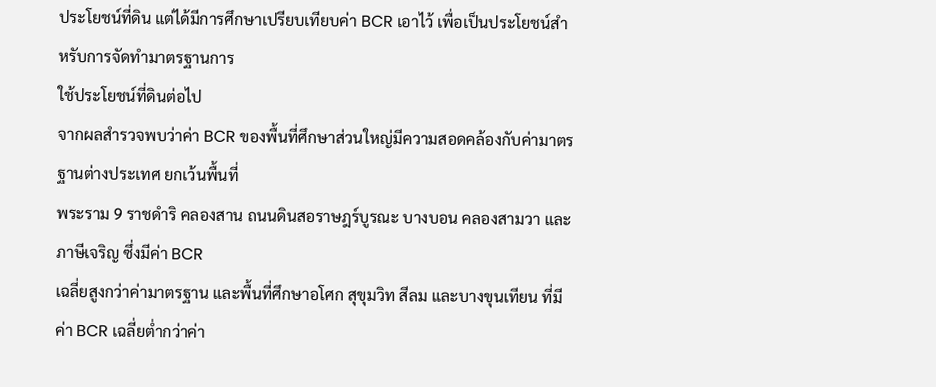ประโยชน์ที่ดิน แต่ได้มีการศึกษาเปรียบเทียบค่า BCR เอาไว้ เพื่อเป็นประโยชน์สำหรับการจัดทำมาตรฐานการ
ใช้ประโยชน์ที่ดินต่อไป
จากผลสำรวจพบว่าค่า BCR ของพื้นที่ศึกษาส่วนใหญ่มีความสอดคล้องกับค่ามาตรฐานต่างประเทศ ยกเว้นพื้นที่
พระราม 9 ราชดำริ คลองสาน ถนนดินสอราษฎร์บูรณะ บางบอน คลองสามวา และภาษีเจริญ ซึ่งมีค่า BCR
เฉลี่ยสูงกว่าค่ามาตรฐาน และพื้นที่ศึกษาอโศก สุขุมวิท สีลม และบางขุนเทียน ที่มีค่า BCR เฉลี่ยต่ำกว่าค่า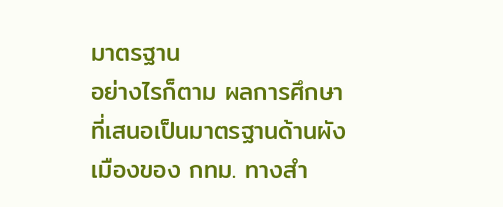มาตรฐาน
อย่างไรก็ตาม ผลการศึกษาที่เสนอเป็นมาตรฐานด้านผังเมืองของ กทม. ทางสำ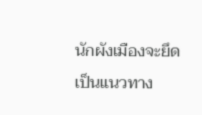นักผังเมืองจะยึดเป็นแนวทาง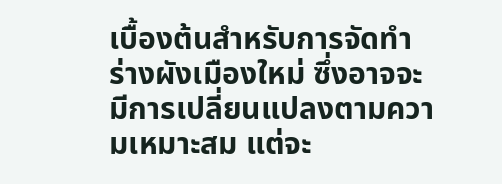เบื้องต้นสำหรับการจัดทำร่างผังเมืองใหม่ ซึ่งอาจจะมีการเปลี่ยนแปลงตามความเหมาะสม แต่จะ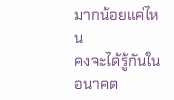มากน้อยแค่ไหน
คงจะได้รู้กันในอนาคต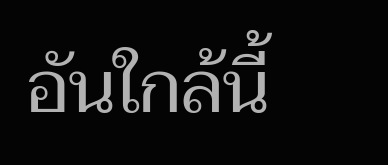อันใกล้นี้